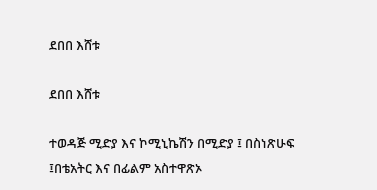ደበበ እሸቱ

ደበበ እሸቱ

ተወዳጅ ሚድያ እና ኮሚኒኬሽን በሚድያ ፤ በስነጽሁፍ ፤በቴአትር እና በፊልም አስተዋጽኦ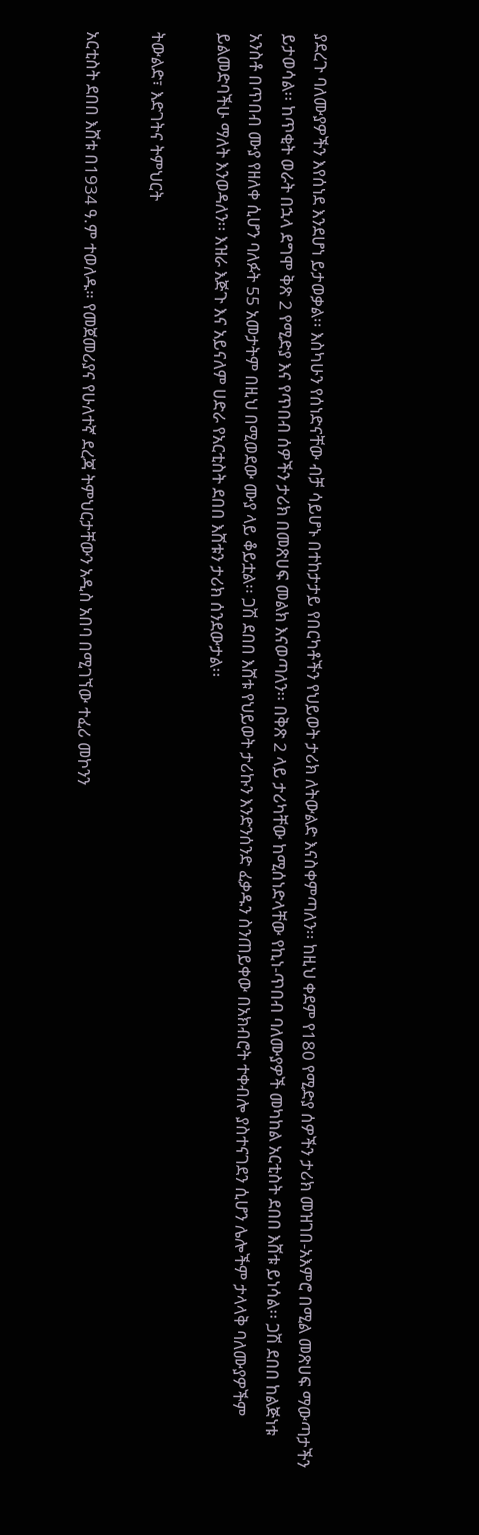ያደረጉ ባለሙያዎችን እየሰነደ እንደሆነ ይታወቃል፡፡ እስካሁን የሰነድናቸው ብቻ ሳይሆኑ በተከታታይ የበርካቶችን የህይወት ታሪክ ለትውልድ እናስቀምጣለን፡፡ ከዚህ ቀደም የ180 የሚድያ ሰዎችን ታሪክ መዝገበ-አእምሮ በሚል መጽሀፍ ማውጣታችን ይታወሳል፡፡ ከጥቂት ወራት በኋላ ደግሞ ቅጽ 2 የሚድያ እና የጥበብ ሰዎችን ታሪክ በመጽሀፍ መልክ እናወጣለን፡፡ በቅጽ 2 ላይ ታሪካቸው ከሚሰነድላቸው የኪነ-ጥበብ ባለሙያዎች መካከል አርቲስት ደበበ እሸቱ ይነሳል፡፡ ጋሽ ደበበ ከልጅነቱ አንስቶ በጥበብ ሙያ የዘለቀ ሲሆን ባለፉት 55 አመታትም በዚህ በሚወደው ሙያ ላይ ቆይቷል፡፡ ጋሽ ደበበ እሸቱ የህይወት ታሪኩን እንድንሰንድ ፈቃዱን ስንጠይቀው በአክብሮት ተቀብሎ ያስተናገደን ሲሆን ሌሎችም ታላላቅ ባለሙያዎችም ይልመድባችሁ ማለት እንወዳለን፡፡ እዝራ እጅጉ እና አይናለም ሀድራ የአርቲስት ደበበ እሸቱን ታሪክ ሰንደውታል፡፡

ትውልድ፣ እድገትና ትምህርት

አርቲስት ደበበ እሸቱ በ1934 ዓ.ም ተወለዱ። የመጀመሪያና የሁለተኛ ደረጃ ትምህርታቸውን አዲስ አበባ በሚገኘው ተፈሪ መኮንን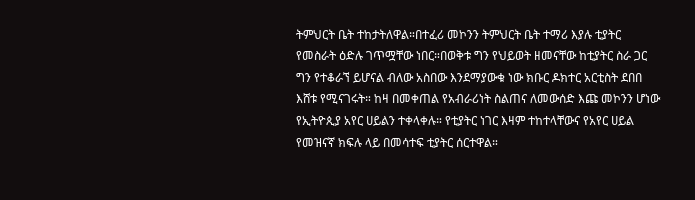ትምህርት ቤት ተከታትለዋል።በተፈሪ መኮንን ትምህርት ቤት ተማሪ እያሉ ቲያትር የመስራት ዕድሉ ገጥሟቸው ነበር።በወቅቱ ግን የህይወት ዘመናቸው ከቲያትር ስራ ጋር ግን የተቆራኘ ይሆናል ብለው አስበው እንደማያውቁ ነው ክቡር ዶክተር አርቲስት ደበበ እሸቱ የሚናገሩት። ከዛ በመቀጠል የአብራሪነት ስልጠና ለመውሰድ እጩ መኮንን ሆነው የኢትዮጲያ አየር ሀይልን ተቀላቀሉ። የቲያትር ነገር እዛም ተከተላቸውና የአየር ሀይል የመዝናኛ ክፍሉ ላይ በመሳተፍ ቲያትር ሰርተዋል።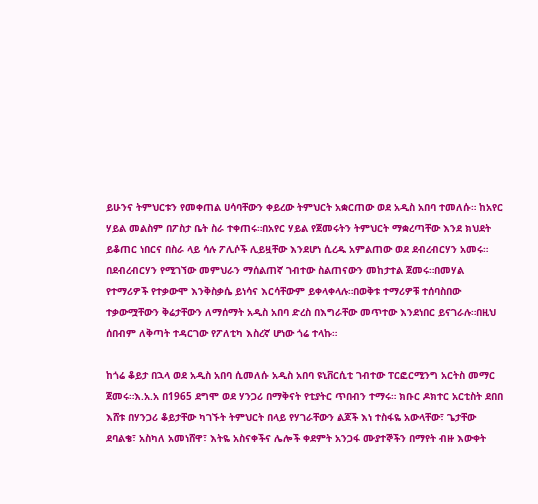ይሁንና ትምህርቱን የመቀጠል ሀሳባቸውን ቀይረው ትምህርት አቋርጠው ወደ አዲስ አበባ ተመለሱ። ከአየር ሃይል መልስም በፖስታ ቤት ስራ ተቀጠሩ።በአየር ሃይል የጀመሩትን ትምህርት ማቋረጣቸው እንደ ክህደት ይቆጠር ነበርና በስራ ላይ ሳሉ ፖሊሶች ሊይዟቸው እንደሆነ ሲረዱ አምልጠው ወደ ደብረብርሃን አመሩ። በደብረብርሃን የሚገኘው መምህራን ማሰልጠኛ ገብተው ስልጠናውን መከታተል ጀመሩ።በመሃል የተማሪዎች የተቃውሞ እንቅስቃሴ ይነሳና እርሳቸውም ይቀላቀላሉ።በወቅቱ ተማሪዎቹ ተሰባስበው ተቃውሟቸውን ቅሬታቸውን ለማሰማት አዲስ አበባ ድረስ በእግራቸው መጥተው እንደነበር ይናገራሉ።በዚህ ሰበብም ለቅጣት ተዳርገው የፖለቲካ እስረኛ ሆነው ጎሬ ተላኩ።

ከጎሬ ቆይታ በኋላ ወደ አዲስ አበባ ሲመለሱ አዲስ አበባ ዩኒቨርሲቲ ገብተው ፐርፎርሚንግ አርትስ መማር ጀመሩ።እ.አ.አ በ1965 ደግሞ ወደ ሃንጋሪ በማቅናት የቲያትር ጥበብን ተማሩ። ክቡር ዶክተር አርቲስት ደበበ እሸቱ በሃንጋሪ ቆይታቸው ካገኙት ትምህርት በላይ የሃገራቸውን ልጆች እነ ተስፋዬ አውላቸው፣ ጌታቸው ደባልቄ፣ አስካለ አመነሸዋ፣ እትዬ አስናቀችና ሌሎች ቀደምት አንጋፋ ሙያተኞችን በማየት ብዙ እውቀት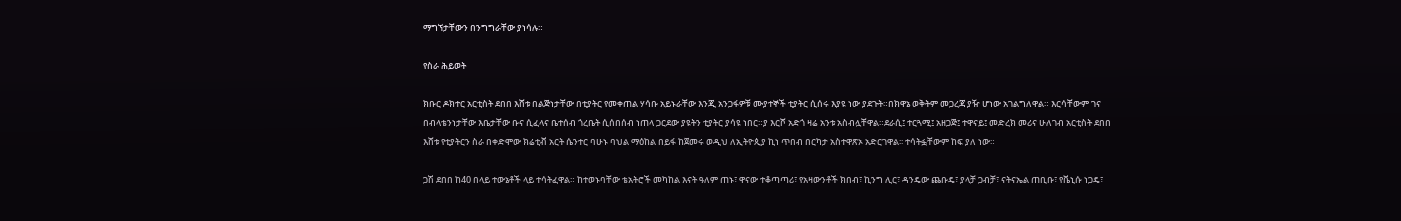ማግኘታቸውን በንግግራቸው ያነሳሉ።

የስራ ሕይወት

ክቡር ዶክተር አርቲስት ደበበ እሸቱ በልጅነታቸው በቲያትር የመቀጠል ሃሳቡ አይኑራቸው እንጂ አንጋፋዎቹ ሙያተኞች ቲያትር ሲሰሩ እያዩ ነው ያደጉት።በክዋኔ ወቅትም መጋረጃ ያዥ ሆነው አገልግለዋል። እርሳቸውም ገና በብላቴንነታቸው እቤታቸው ቡና ሲፈላና ቤተሰብ ጎረቤት ሲሰበሰብ ነጠላ ጋርደው ያዩትን ቲያትር ያሳዩ ነበር።ያ እርሾ አድጎ ዛሬ አንቱ አስብሏቸዋል።ደራሲ፤ ተርጓሚ፤ አዘጋጅ፤ ተዋናይ፤ መድረክ መሪና ሁለገብ አርቲስት ደበበ እሸቱ የቲያትርን ስራ በቀድሞው ክሬቲቭ አርት ሴንተር ባሁኑ ባህል ማዕከል በይፋ ከጀመሩ ወዲህ ለኢትዮጲያ ኪነ ጥበብ በርካታ አስተዋጽኦ አድርገዋል፡፡ ተሳትፏቸውም ከፍ ያለ ነው።

ጋሽ ደበበ ከ40 በላይ ተውኔቶች ላይ ተሳትፈዋል። ከተወኑባቸው ቴአትሮች መካከል እናት ዓለም ጠኑ፣ ዋናው ተቆጣጣሪ፣ የአዛውንቶች ክበብ፣ ኪንግ ሊር፣ ዳንዴው ጨቡዴ፣ ያላቻ ጋብቻ፣ ናትናኤል ጠቢቡ፣ የቬኒሱ ነጋዴ፣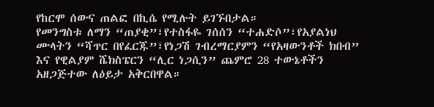የከርሞ ሰውና ጠልፎ በኪሴ የሚሉት ይገኙበታል።
የመንግስቱ ለማን “ጠያቂ”፣የተስፋዬ ገሰሰን “ተሐድሶ”፣የአያልነህ ሙላትን “ሻጥር በየፈርጁ”፣የነጋሽ ገብረማርያምን “የአዛውንቶች ክበብ” እና የዊልያም ሼክስፔርን “ሊር ነጋሲን” ጨምሮ 28 ተውኔቶችን አዘጋጅተው ለዕይታ አቅርበዋል።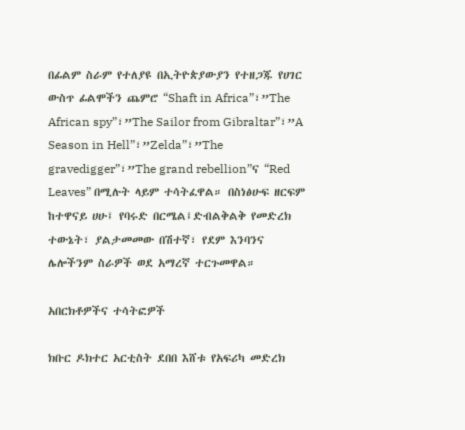በፊልም ስራም የተለያዩ በኢትዮጵያውያን የተዘጋጁ የሀገር ውስጥ ፊልሞችን ጨምሮ “Shaft in Africa”፣”The African spy”፣”The Sailor from Gibraltar”፣”A Season in Hell”፣”Zelda”፣”The gravedigger”፣”The grand rebellion”ና “Red Leaves” በሚሉት ላይም ተሳትፈዋል። በስነፅሁፍ ዘርፍም ከተዋናይ ሀሁ፤ የባሩድ በርሜል፤ድብልቅልቅ የመድረክ ተውኔት፣ ያልታመመው በሽተኛ፣ የደም እንባንና ሌሎችንም ስራዎች ወደ አማረኛ ተርጉመዋል።

አበርክቶዎችና ተሳትፎዎች

ክቡር ዶክተር አርቲስት ደበበ እሸቱ የአፍሪካ መድረክ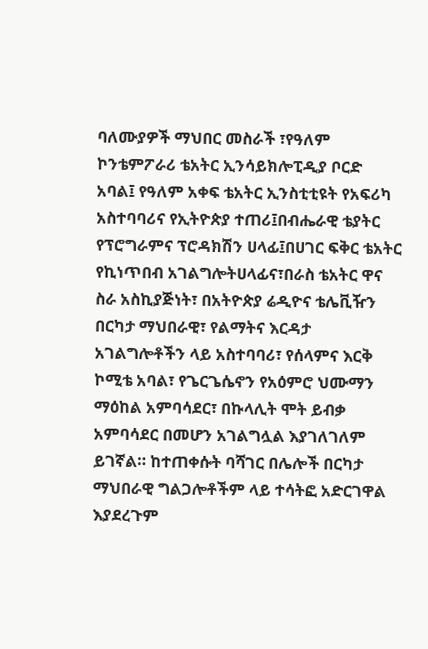ባለሙያዎች ማህበር መስራች ፣የዓለም ኮንቴምፖራሪ ቴአትር ኢንሳይክሎፒዲያ ቦርድ አባል፤ የዓለም አቀፍ ቴአትር ኢንስቲቲዩት የአፍሪካ አስተባባሪና የኢትዮጵያ ተጠሪ፤በብሔራዊ ቴያትር የፕሮግራምና ፕሮዳክሽን ሀላፊ፤በሀገር ፍቅር ቴአትር የኪነጥበብ አገልግሎትሀላፊና፣በራስ ቴአትር ዋና ስራ አስኪያጅነት፣ በአትዮጵያ ሬዲዮና ቴሌቪዥን በርካታ ማህበራዊ፣ የልማትና እርዳታ አገልግሎቶችን ላይ አስተባባሪ፣ የሰላምና እርቅ ኮሚቴ አባል፣ የጌርጌሴኖን የአዕምሮ ህሙማን ማዕከል አምባሳደር፣ በኩላሊት ሞት ይብቃ አምባሳደር በመሆን አገልግሏል እያገለገለም ይገኛል። ከተጠቀሱት ባሻገር በሌሎች በርካታ ማህበራዊ ግልጋሎቶችም ላይ ተሳትፎ አድርገዋል እያደረጉም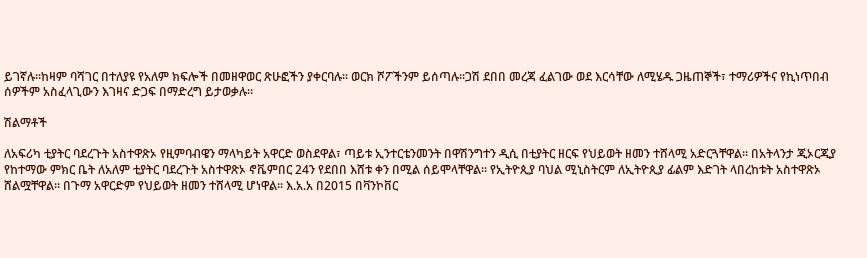ይገኛሉ።ከዛም ባሻገር በተለያዩ የአለም ክፍሎች በመዘዋወር ጽሁፎችን ያቀርባሉ፡፡ ወርክ ሾፖችንም ይሰጣሉ።ጋሽ ደበበ መረጃ ፈልገው ወደ እርሳቸው ለሚሄዱ ጋዜጠኞች፣ ተማሪዎችና የኪነጥበብ ሰዎችም አስፈላጊውን እገዛና ድጋፍ በማድረግ ይታወቃሉ።

ሽልማቶች

ለአፍሪካ ቲያትር ባደረጉት አስተዋጽኦ የዚምባብዌን ማላካይት አዋርድ ወስደዋል፣ ጣይቱ ኢንተርቴንመንት በዋሽንግተን ዲሲ በቲያትር ዘርፍ የህይወት ዘመን ተሸላሚ አድርጓቸዋል፡፡ በአትላንታ ጂኦርጂያ የከተማው ምክር ቤት ለአለም ቲያትር ባደረጉት አስተዋጽኦ ኖቬምበር 24ን የደበበ እሸቱ ቀን በሚል ሰይሞላቸዋል፡፡ የኢትዮጲያ ባህል ሚኒስትርም ለኢትዮጲያ ፊልም እድገት ላበረከቱት አስተዋጽኦ ሸልሟቸዋል፡፡ በጉማ አዋርድም የህይወት ዘመን ተሸላሚ ሆነዋል፡፡ እ.አ.አ በ2015 በቫንኮቨር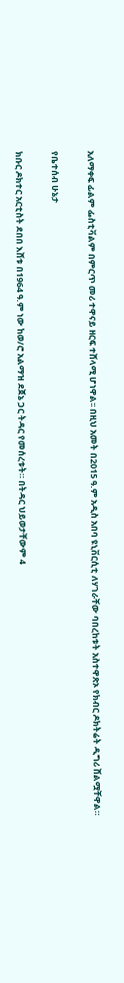አለማቀፍ ፊልም ፌስቲቫልም በምርጥ መሪ ተዋናይ ዘርፍ ተሸላሚ ሆነዋል፡፡ በዚህ አመት በ2015 ዓ.ም አዲስ አበባ ዩኒቨርሲቲ ለሃገራቸው ባበረከቱት አስተዋጽኦ የክብር ዶክትሬት ዲግሪ ሸልሟቸዋል።

የቤተሰብ ሁኔታ

ክቡር ዶክተር አርቲስት ደበበ እሸቱ በ1964 ዓ.ም ነው ከወ/ሮ አልማዝ ደጀኔ ጋር ትዳር የመሰረቱት። በትዳር ህይወታቸውም 4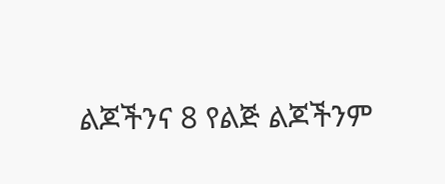ልጆችንና 8 የልጅ ልጆችንም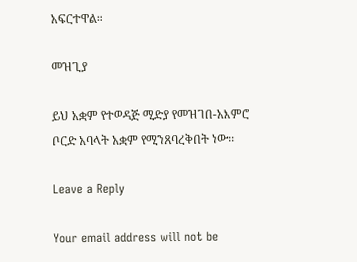አፍርተዋል።

መዝጊያ

ይህ አቋም የተወዳጅ ሚድያ የመዝገበ-አእምሮ ቦርድ አባላት አቋም የሚንጸባረቅበት ነው፡፡

Leave a Reply

Your email address will not be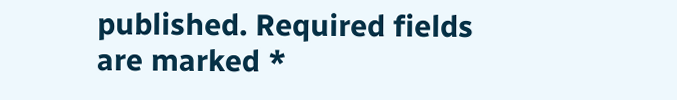published. Required fields are marked *